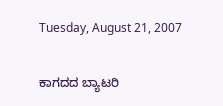Tuesday, August 21, 2007

ಕಾಗದದ ಬ್ಯಾಟರಿ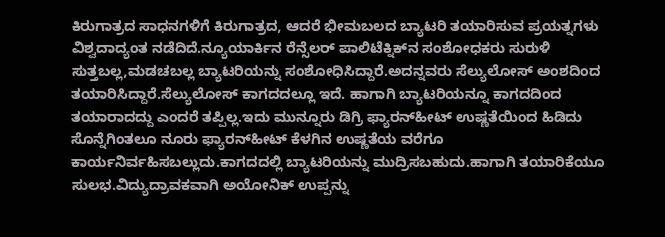ಕಿರುಗಾತ್ರದ ಸಾಧನಗಳಿಗೆ ಕಿರುಗಾತ್ರದ, ಆದರೆ ಭೀಮಬಲದ ಬ್ಯಾಟರಿ ತಯಾರಿಸುವ ಪ್ರಯತ್ನಗಳು ವಿಶ್ವದಾದ್ಯಂತ ನಡೆದಿದೆ.ನ್ಯೂಯಾರ್ಕಿನ ರೆನ್ಸೆಲರ್ ಪಾಲಿಟೆಕ್ನಿಕ್‍ನ ಸಂಶೋಧಕರು ಸುರುಳಿ ಸುತ್ತಬಲ್ಲ,ಮಡಚಬಲ್ಲ ಬ್ಯಾಟರಿಯನ್ನು ಸಂಶೋಧಿಸಿದ್ದಾರೆ.ಅದನ್ನವರು ಸೆಲ್ಯುಲೋಸ್ ಅಂಶದಿಂದ ತಯಾರಿಸಿದ್ದಾರೆ.ಸೆಲ್ಯುಲೋಸ್ ಕಾಗದದಲ್ಲೂ ಇದೆ. ಹಾಗಾಗಿ ಬ್ಯಾಟರಿಯನ್ನೂ ಕಾಗದದಿಂದ ತಯಾರಾದದ್ದು ಎಂದರೆ ತಪ್ಪಿಲ್ಲ.ಇದು ಮುನ್ನೂರು ಡಿಗ್ರಿ ಫ್ಯಾರನ್‍ಹೀಟ್ ಉಷ್ಣತೆಯಿಂದ ಹಿಡಿದು ಸೊನ್ನೆಗಿಂತಲೂ ನೂರು ಫ್ಯಾರನ್‍ಹೀಟ್ ಕೆಳಗಿನ ಉಷ್ಣತೆಯ ವರೆಗೂ ಕಾರ್ಯನಿರ್ವಹಿಸಬಲ್ಲುದು.ಕಾಗದದಲ್ಲಿ ಬ್ಯಾಟರಿಯನ್ನು ಮುದ್ರಿಸಬಹುದು.ಹಾಗಾಗಿ ತಯಾರಿಕೆಯೂ ಸುಲಭ.ವಿದ್ಯುದ್ರಾವಕವಾಗಿ ಅಯೋನಿಕ್ ಉಪ್ಪನ್ನು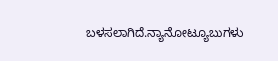ಬಳಸಲಾಗಿದೆ.ನ್ಯಾನೋಟ್ಯೂಬುಗಳು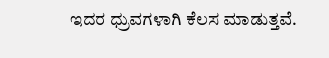ಇದರ ಧ್ರುವಗಳಾಗಿ ಕೆಲಸ ಮಾಡುತ್ತವೆ.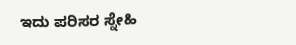ಇದು ಪರಿಸರ ಸ್ನೇಹಿ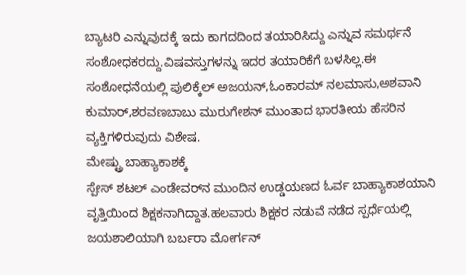ಬ್ಯಾಟರಿ ಎನ್ನುವುದಕ್ಕೆ ಇದು ಕಾಗದದಿಂದ ತಯಾರಿಸಿದ್ದು ಎನ್ನುವ ಸಮರ್ಥನೆ ಸಂಶೋಧಕರದ್ದು.ವಿಷವಸ್ತುಗಳನ್ನು ಇದರ ತಯಾರಿಕೆಗೆ ಬಳಸಿಲ್ಲ.ಈ ಸಂಶೋಧನೆಯಲ್ಲಿ ಪುಲಿಕ್ಕೆಲ್ ಅಜಯನ್,ಓಂಕಾರಮ್ ನಲಮಾಸು,ಅಶವಾನಿ ಕುಮಾರ್,ಶರವಣಬಾಬು ಮುರುಗೇಶನ್ ಮುಂತಾದ ಭಾರತೀಯ ಹೆಸರಿನ ವ್ಯಕ್ತಿಗಳಿರುವುದು ವಿಶೇಷ.
ಮೇಷ್ಟ್ರು ಬಾಹ್ಯಾಕಾಶಕ್ಕೆ
ಸ್ಪೇಸ್ ಶಟಲ್ ಎಂಡೇವರ್‌ನ ಮುಂದಿನ ಉಡ್ಡಯಣದ ಓರ್ವ ಬಾಹ್ಯಾಕಾಶಯಾನಿ ವೃತ್ತಿಯಿಂದ ಶಿಕ್ಷಕನಾಗಿದ್ದಾತ.ಹಲವಾರು ಶಿಕ್ಷಕರ ನಡುವೆ ನಡೆದ ಸ್ಪರ್ಧೆಯಲ್ಲಿ ಜಯಶಾಲಿಯಾಗಿ ಬರ್ಬರಾ ಮೋರ್ಗನ್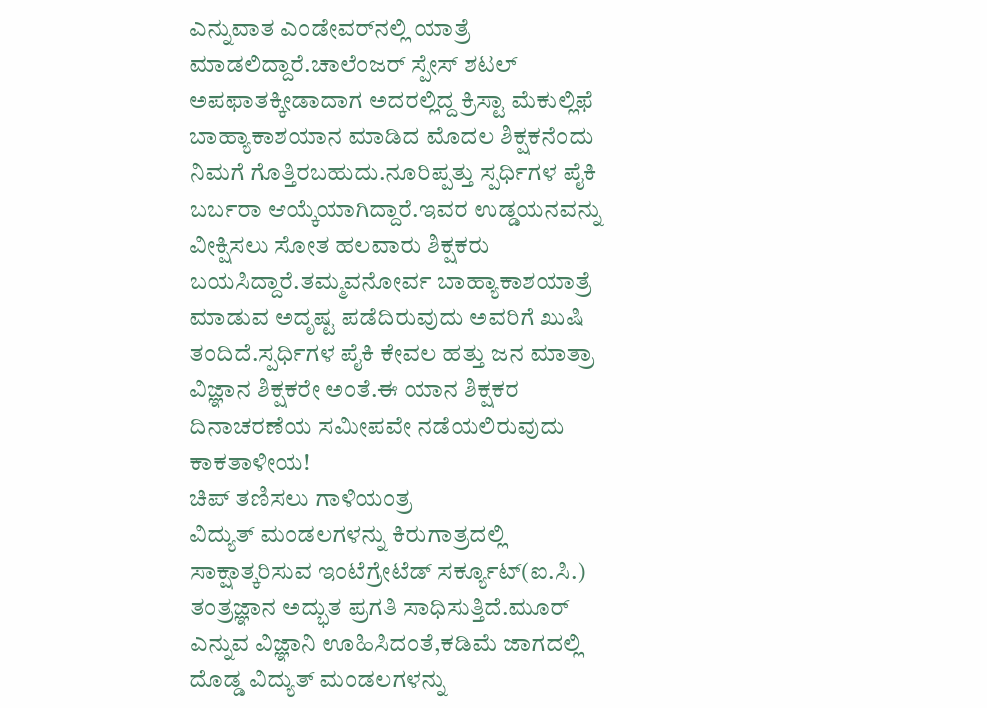ಎನ್ನುವಾತ ಎಂಡೇವರ್‌ನಲ್ಲಿ ಯಾತ್ರೆ ಮಾಡಲಿದ್ದಾರೆ.ಚಾಲೆಂಜರ್ ಸ್ಪೇಸ್ ಶಟಲ್ ಅಪಫಾತಕ್ಕೀಡಾದಾಗ ಅದರಲ್ಲಿದ್ದ ಕ್ರಿಸ್ಟಾ ಮೆಕುಲ್ಲಿಫೆ ಬಾಹ್ಯಾಕಾಶಯಾನ ಮಾಡಿದ ಮೊದಲ ಶಿಕ್ಷಕನೆಂದು ನಿಮಗೆ ಗೊತ್ತಿರಬಹುದು.ನೂರಿಪ್ಪತ್ತು ಸ್ಪರ್ಧಿಗಳ ಪೈಕಿ ಬರ್ಬರಾ ಆಯ್ಕೆಯಾಗಿದ್ದಾರೆ.ಇವರ ಉಡ್ಡಯನವನ್ನು ವೀಕ್ಷಿಸಲು ಸೋತ ಹಲವಾರು ಶಿಕ್ಷಕರು ಬಯಸಿದ್ದಾರೆ.ತಮ್ಮವನೋರ್ವ ಬಾಹ್ಯಾಕಾಶಯಾತ್ರೆ ಮಾಡುವ ಅದೃಷ್ಟ ಪಡೆದಿರುವುದು ಅವರಿಗೆ ಖುಷಿ ತಂದಿದೆ.ಸ್ಪರ್ಧಿಗಳ ಪೈಕಿ ಕೇವಲ ಹತ್ತು ಜನ ಮಾತ್ರಾ ವಿಜ್ಞಾನ ಶಿಕ್ಷಕರೇ ಅಂತೆ.ಈ ಯಾನ ಶಿಕ್ಷಕರ ದಿನಾಚರಣೆಯ ಸಮೀಪವೇ ನಡೆಯಲಿರುವುದು ಕಾಕತಾಳೀಯ!
ಚಿಪ್ ತಣಿಸಲು ಗಾಳಿಯಂತ್ರ
ವಿದ್ಯುತ್ ಮಂಡಲಗಳನ್ನು ಕಿರುಗಾತ್ರದಲ್ಲಿ ಸಾಕ್ಷಾತ್ಕರಿಸುವ ಇಂಟೆಗ್ರೇಟೆಡ್ ಸರ್ಕ್ಯೂಟ್(ಐ.ಸಿ.) ತಂತ್ರಜ್ಞಾನ ಅದ್ಭುತ ಪ್ರಗತಿ ಸಾಧಿಸುತ್ತಿದೆ.ಮೂರ್ ಎನ್ನುವ ವಿಜ್ಞಾನಿ ಊಹಿಸಿದಂತೆ,ಕಡಿಮೆ ಜಾಗದಲ್ಲಿ ದೊಡ್ಡ ವಿದ್ಯುತ್ ಮಂಡಲಗಳನ್ನು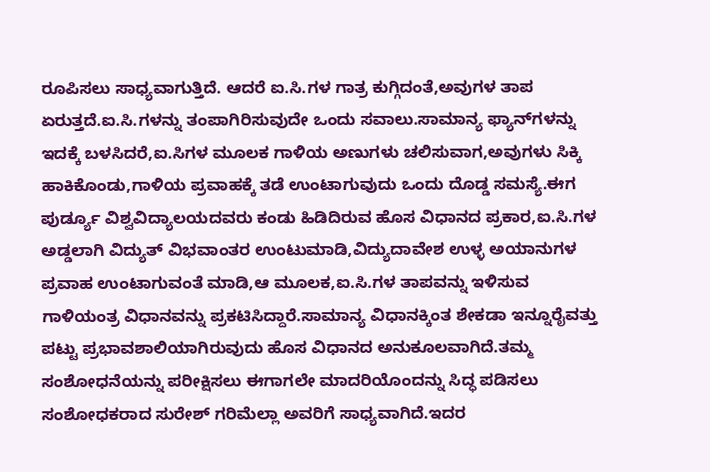ರೂಪಿಸಲು ಸಾಧ್ಯವಾಗುತ್ತಿದೆ. ಆದರೆ ಐ.ಸಿ.ಗಳ ಗಾತ್ರ ಕುಗ್ಗಿದಂತೆ,ಅವುಗಳ ತಾಪ ಏರುತ್ತದೆ.ಐ.ಸಿ.ಗಳನ್ನು ತಂಪಾಗಿರಿಸುವುದೇ ಒಂದು ಸವಾಲು.ಸಾಮಾನ್ಯ ಫ್ಯಾನ್‍ಗಳನ್ನು ಇದಕ್ಕೆ ಬಳಸಿದರೆ,ಐ.ಸಿಗಳ ಮೂಲಕ ಗಾಳಿಯ ಅಣುಗಳು ಚಲಿಸುವಾಗ,ಅವುಗಳು ಸಿಕ್ಕಿ ಹಾಕಿಕೊಂಡು,ಗಾಳಿಯ ಪ್ರವಾಹಕ್ಕೆ ತಡೆ ಉಂಟಾಗುವುದು ಒಂದು ದೊಡ್ಡ ಸಮಸ್ಯೆ.ಈಗ ಪುರ್ಡ್ಯೂ ವಿಶ್ವವಿದ್ಯಾಲಯದವರು ಕಂಡು ಹಿಡಿದಿರುವ ಹೊಸ ವಿಧಾನದ ಪ್ರಕಾರ,ಐ.ಸಿ.ಗಳ ಅಡ್ಡಲಾಗಿ ವಿದ್ಯುತ್ ವಿಭವಾಂತರ ಉಂಟುಮಾಡಿ,ವಿದ್ಯುದಾವೇಶ ಉಳ್ಳ ಅಯಾನುಗಳ ಪ್ರವಾಹ ಉಂಟಾಗುವಂತೆ ಮಾಡಿ,ಆ ಮೂಲಕ,ಐ.ಸಿ.ಗಳ ತಾಪವನ್ನು ಇಳಿಸುವ ಗಾಳಿಯಂತ್ರ ವಿಧಾನವನ್ನು ಪ್ರಕಟಿಸಿದ್ದಾರೆ.ಸಾಮಾನ್ಯ ವಿಧಾನಕ್ಕಿಂತ ಶೇಕಡಾ ಇನ್ನೂರೈವತ್ತು ಪಟ್ಟು ಪ್ರಭಾವಶಾಲಿಯಾಗಿರುವುದು ಹೊಸ ವಿಧಾನದ ಅನುಕೂಲವಾಗಿದೆ.ತಮ್ಮ ಸಂಶೋಧನೆಯನ್ನು ಪರೀಕ್ಷಿಸಲು ಈಗಾಗಲೇ ಮಾದರಿಯೊಂದನ್ನು ಸಿದ್ಧ ಪಡಿಸಲು ಸಂಶೋಧಕರಾದ ಸುರೇಶ್ ಗರಿಮೆಲ್ಲಾ ಅವರಿಗೆ ಸಾಧ್ಯವಾಗಿದೆ.ಇದರ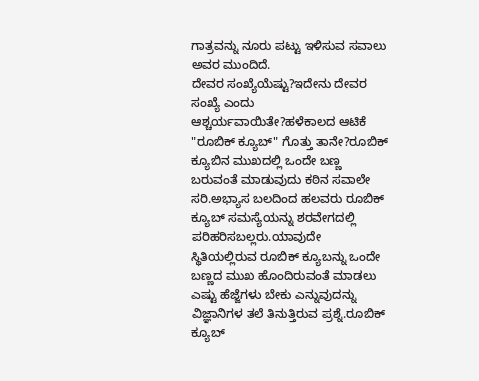ಗಾತ್ರವನ್ನು ನೂರು ಪಟ್ಟು ಇಳಿಸುವ ಸವಾಲು ಅವರ ಮುಂದಿದೆ.
ದೇವರ ಸಂಖ್ಯೆಯೆಷ್ಟು?ಇದೇನು ದೇವರ ಸಂಖ್ಯೆ ಎಂದು ಆಶ್ಚರ್ಯವಾಯಿತೇ?ಹಳೆಕಾಲದ ಆಟಿಕೆ "ರೂಬಿಕ್ ಕ್ಯೂಬ್" ಗೊತ್ತು ತಾನೇ?ರೂಬಿಕ್ ಕ್ಯೂಬಿನ ಮುಖದಲ್ಲಿ ಒಂದೇ ಬಣ್ಣ ಬರುವಂತೆ ಮಾಡುವುದು ಕಠಿನ ಸವಾಲೇ ಸರಿ.ಅಭ್ಯಾಸ ಬಲದಿಂದ ಹಲವರು ರೂಬಿಕ್ ಕ್ಯೂಬ್ ಸಮಸ್ಯೆಯನ್ನು ಶರವೇಗದಲ್ಲಿ ಪರಿಹರಿಸಬಲ್ಲರು.ಯಾವುದೇ ಸ್ಥಿತಿಯಲ್ಲಿರುವ ರೂಬಿಕ್ ಕ್ಯೂಬನ್ನು ಒಂದೇ ಬಣ್ಣದ ಮುಖ ಹೊಂದಿರುವಂತೆ ಮಾಡಲು ಎಷ್ಟು ಹೆಜ್ಜೆಗಳು ಬೇಕು ಎನ್ನುವುದನ್ನು ವಿಜ್ಞಾನಿಗಳ ತಲೆ ತಿನುತ್ತಿರುವ ಪ್ರಶ್ನೆ.ರೂಬಿಕ್ ಕ್ಯೂಬ್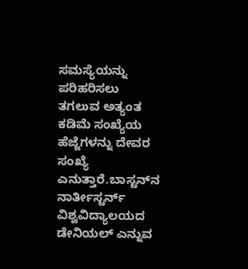ಸಮಸ್ಯೆಯನ್ನು ಪರಿಹರಿಸಲು ತಗಲುವ ಅತ್ಯಂತ ಕಡಿಮೆ ಸಂಖ್ಯೆಯ ಹೆಜ್ಜೆಗಳನ್ನು ದೇವರ ಸಂಖ್ಯೆ ಎನುತ್ತಾರೆ.ಬಾಸ್ಟನ್‍ನ ನಾರ್ತೀಸ್ಟರ್ನ್ ವಿಶ್ವವಿದ್ಯಾಲಯದ ಡೇನಿಯಲ್ ಎನ್ನುವ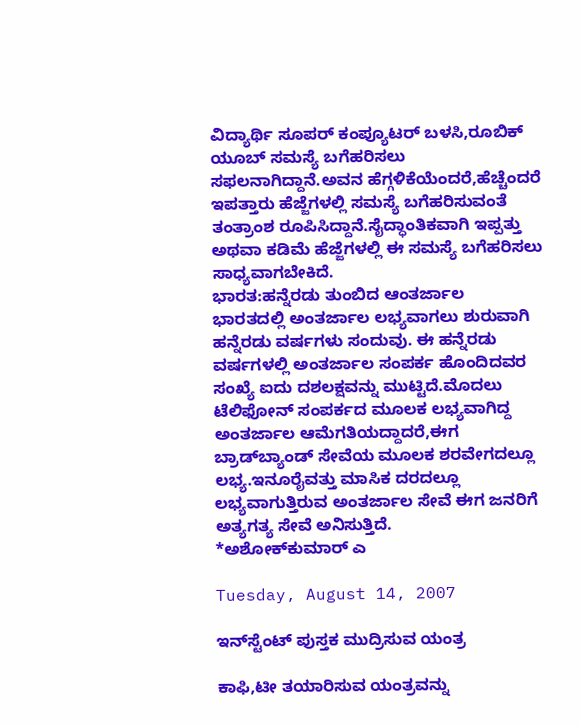ವಿದ್ಯಾರ್ಥಿ ಸೂಪರ್ ಕಂಪ್ಯೂಟರ್ ಬಳಸಿ,ರೂಬಿಕ್ ಯೂಬ್ ಸಮಸ್ಯೆ ಬಗೆಹರಿಸಲು ಸಫಲನಾಗಿದ್ದಾನೆ.ಅವನ ಹೆಗ್ಗಳಿಕೆಯೆಂದರೆ,ಹೆಚ್ಚೆಂದರೆ ಇಪತ್ತಾರು ಹೆಜ್ಜೆಗಳಲ್ಲಿ ಸಮಸ್ಯೆ ಬಗೆಹರಿಸುವಂತೆ ತಂತ್ರಾಂಶ ರೂಪಿಸಿದ್ದಾನೆ.ಸೈದ್ಧಾಂತಿಕವಾಗಿ ಇಪ್ಪತ್ತು ಅಥವಾ ಕಡಿಮೆ ಹೆಜ್ಜೆಗಳಲ್ಲಿ ಈ ಸಮಸ್ಯೆ ಬಗೆಹರಿಸಲು ಸಾಧ್ಯವಾಗಬೇಕಿದೆ.
ಭಾರತ:ಹನ್ನೆರಡು ತುಂಬಿದ ಆಂತರ್ಜಾಲ
ಭಾರತದಲ್ಲಿ ಅಂತರ್ಜಾಲ ಲಭ್ಯವಾಗಲು ಶುರುವಾಗಿ ಹನ್ನೆರಡು ವರ್ಷಗಳು ಸಂದುವು. ಈ ಹನ್ನೆರಡು ವರ್ಷಗಳಲ್ಲಿ ಅಂತರ್ಜಾಲ ಸಂಪರ್ಕ ಹೊಂದಿದವರ ಸಂಖ್ಯೆ ಐದು ದಶಲಕ್ಷವನ್ನು ಮುಟ್ಟಿದೆ.ಮೊದಲು ಟೆಲಿಫೋನ್ ಸಂಪರ್ಕದ ಮೂಲಕ ಲಭ್ಯವಾಗಿದ್ದ ಅಂತರ್ಜಾಲ ಆಮೆಗತಿಯದ್ದಾದರೆ,ಈಗ ಬ್ರಾಡ್‌ಬ್ಯಾಂಡ್ ಸೇವೆಯ ಮೂಲಕ ಶರವೇಗದಲ್ಲೂ ಲಭ್ಯ.ಇನೂರೈವತ್ತು ಮಾಸಿಕ ದರದಲ್ಲೂ ಲಭ್ಯವಾಗುತ್ತಿರುವ ಅಂತರ್ಜಾಲ ಸೇವೆ ಈಗ ಜನರಿಗೆ ಅತ್ಯಗತ್ಯ ಸೇವೆ ಅನಿಸುತ್ತಿದೆ.
*ಅಶೋಕ್‍ಕುಮಾರ್ ಎ

Tuesday, August 14, 2007

ಇನ್‍ಸ್ಟೆಂಟ್ ಪುಸ್ತಕ ಮುದ್ರಿಸುವ ಯಂತ್ರ

ಕಾಫಿ,ಟೀ ತಯಾರಿಸುವ ಯಂತ್ರವನ್ನು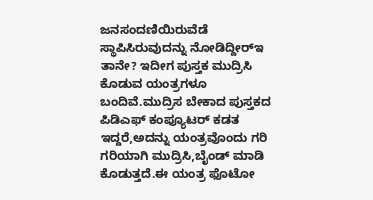ಜನಸಂದಣಿಯಿರುವೆಡೆ ಸ್ಥಾಪಿಸಿರುವುದನ್ನು ನೋಡಿದ್ದೀರ್‍ಇ ತಾನೇ? ಇದೀಗ ಪುಸ್ತಕ ಮುದ್ರಿಸಿ ಕೊಡುವ ಯಂತ್ರಗಳೂ ಬಂದಿವೆ.ಮುದ್ರಿಸ ಬೇಕಾದ ಪುಸ್ತಕದ ಪಿಡಿಎಫ್ ಕಂಪ್ಯೂಟರ್ ಕಡತ ಇದ್ದರೆ,ಅದನ್ನು ಯಂತ್ರವೊಂದು ಗರಿ ಗರಿಯಾಗಿ ಮುದ್ರಿಸಿ,ಬೈಂಡ್ ಮಾಡಿ ಕೊಡುತ್ತದೆ.ಈ ಯಂತ್ರ ಫೊಟೋ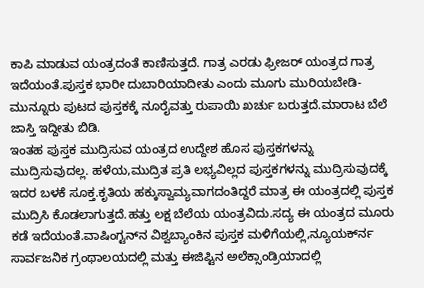ಕಾಪಿ ಮಾಡುವ ಯಂತ್ರದಂತೆ ಕಾಣಿಸುತ್ತದೆ. ಗಾತ್ರ ಎರಡು ಫ್ರೀಜರ್ ಯಂತ್ರದ ಗಾತ್ರ ಇದೆಯಂತೆ.ಪುಸ್ತಕ ಭಾರೀ ದುಬಾರಿಯಾದೀತು ಎಂದು ಮೂಗು ಮುರಿಯಬೇಡಿ-ಮುನ್ನೂರು ಪುಟದ ಪುಸ್ತಕಕ್ಕೆ ನೂರೈವತ್ತು ರುಪಾಯಿ ಖರ್ಚು ಬರುತ್ತದೆ.ಮಾರಾಟ ಬೆಲೆ ಜಾಸ್ತಿ ಇದ್ದೀತು ಬಿಡಿ.
ಇಂತಹ ಪುಸ್ತಕ ಮುದ್ರಿಸುವ ಯಂತ್ರದ ಉದ್ದೇಶ ಹೊಸ ಪುಸ್ತಕಗಳನ್ನು ಮುದ್ರಿಸುವುದಲ್ಲ. ಹಳೆಯ,ಮುದ್ರಿತ ಪ್ರತಿ ಲಭ್ಯವಿಲ್ಲದ ಪುಸ್ತಕಗಳನ್ನು ಮುದ್ರಿಸುವುದಕ್ಕೆ ಇದರ ಬಳಕೆ ಸೂಕ್ತ.ಕೃತಿಯ ಹಕ್ಕುಸ್ವಾಮ್ಯವಾಗದಂತಿದ್ದರೆ ಮಾತ್ರ ಈ ಯಂತ್ರದಲ್ಲಿ ಪುಸ್ತಕ ಮುದ್ರಿಸಿ ಕೊಡಲಾಗುತ್ತದೆ.ಹತ್ತು ಲಕ್ಷ ಬೆಲೆಯ ಯಂತ್ರವಿದು.ಸದ್ಯ ಈ ಯಂತ್ರದ ಮೂರು ಕಡೆ ಇದೆಯಂತೆ.ವಾಷಿಂಗ್ಟನ್‍ನ ವಿಶ್ವಬ್ಯಾಂಕಿನ ಪುಸ್ತಕ ಮಳಿಗೆಯಲ್ಲಿ,ನ್ಯೂಯರ್ಕ್‍ನ ಸಾರ್ವಜನಿಕ ಗ್ರಂಥಾಲಯದಲ್ಲಿ ಮತ್ತು ಈಜಿಪ್ಟಿನ ಅಲೆಕ್ಸಾಂಡ್ರಿಯಾದಲ್ಲಿ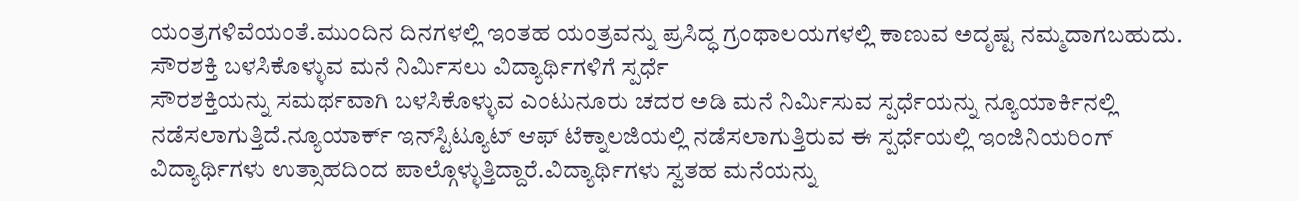ಯಂತ್ರಗಳಿವೆಯಂತೆ.ಮುಂದಿನ ದಿನಗಳಲ್ಲಿ ಇಂತಹ ಯಂತ್ರವನ್ನು ಪ್ರಸಿದ್ಧ ಗ್ರಂಥಾಲಯಗಳಲ್ಲಿ ಕಾಣುವ ಅದೃಷ್ಟ ನಮ್ಮದಾಗಬಹುದು.
ಸೌರಶಕ್ತಿ ಬಳಸಿಕೊಳ್ಳುವ ಮನೆ ನಿರ್ಮಿಸಲು ವಿದ್ಯಾರ್ಥಿಗಳಿಗೆ ಸ್ಪರ್ಧೆ
ಸೌರಶಕ್ತಿಯನ್ನು ಸಮರ್ಥವಾಗಿ ಬಳಸಿಕೊಳ್ಳುವ ಎಂಟುನೂರು ಚದರ ಅಡಿ ಮನೆ ನಿರ್ಮಿಸುವ ಸ್ಪರ್ಧೆಯನ್ನು ನ್ಯೂಯಾರ್ಕಿನಲ್ಲಿ ನಡೆಸಲಾಗುತ್ತಿದೆ.ನ್ಯೂಯಾರ್ಕ್ ಇನ್‍ಸ್ಟಿಟ್ಯೂಟ್ ಆಫ್ ಟೆಕ್ನಾಲಜಿಯಲ್ಲಿ ನಡೆಸಲಾಗುತ್ತಿರುವ ಈ ಸ್ಪರ್ಧೆಯಲ್ಲಿ ಇಂಜಿನಿಯರಿಂಗ್ ವಿದ್ಯಾರ್ಥಿಗಳು ಉತ್ಸಾಹದಿಂದ ಪಾಲ್ಗೊಳ್ಳುತ್ತಿದ್ದಾರೆ.ವಿದ್ಯಾರ್ಥಿಗಳು ಸ್ವತಹ ಮನೆಯನ್ನು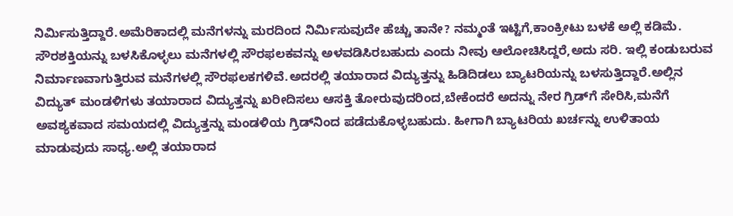ನಿರ್ಮಿಸುತ್ತಿದ್ದಾರೆ.ಅಮೆರಿಕಾದಲ್ಲಿ ಮನೆಗಳನ್ನು ಮರದಿಂದ ನಿರ್ಮಿಸುವುದೇ ಹೆಚ್ಚು ತಾನೇ? ನಮ್ಮಂತೆ ಇಟ್ಟಿಗೆ,ಕಾಂಕ್ರೀಟು ಬಳಕೆ ಅಲ್ಲಿ ಕಡಿಮೆ.
ಸೌರಶಕ್ತಿಯನ್ನು ಬಳಸಿಕೊಳ್ಳಲು ಮನೆಗಳಲ್ಲಿ ಸೌರಫಲಕವನ್ನು ಅಳವಡಿಸಿರಬಹುದು ಎಂದು ನೀವು ಆಲೋಚಿಸಿದ್ದರೆ,ಅದು ಸರಿ. ಇಲ್ಲಿ ಕಂಡುಬರುವ ನಿರ್ಮಾಣವಾಗುತ್ತಿರುವ ಮನೆಗಳಲ್ಲಿ ಸೌರಫಲಕಗಳಿವೆ.ಅದರಲ್ಲಿ ತಯಾರಾದ ವಿದ್ಯುತ್ತನ್ನು ಹಿಡಿದಿಡಲು ಬ್ಯಾಟರಿಯನ್ನು ಬಳಸುತ್ತಿದ್ದಾರೆ.ಅಲ್ಲಿನ ವಿದ್ಯುತ್ ಮಂಡಳಿಗಳು ತಯಾರಾದ ವಿದ್ಯುತ್ತನ್ನು ಖರೀದಿಸಲು ಆಸಕ್ತಿ ತೋರುವುದರಿಂದ,ಬೇಕೆಂದರೆ ಅದನ್ನು ನೇರ ಗ್ರಿಡ್‍ಗೆ ಸೇರಿಸಿ,ಮನೆಗೆ ಅವಶ್ಯಕವಾದ ಸಮಯದಲ್ಲಿ ವಿದ್ಯುತ್ತನ್ನು ಮಂಡಳಿಯ ಗ್ರಿಡ್‍ನಿಂದ ಪಡೆದುಕೊಳ್ಳಬಹುದು. ಹೀಗಾಗಿ ಬ್ಯಾಟರಿಯ ಖರ್ಚನ್ನು ಉಳಿತಾಯ ಮಾಡುವುದು ಸಾಧ್ಯ.ಅಲ್ಲಿ ತಯಾರಾದ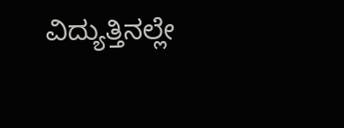ವಿದ್ಯುತ್ತಿನಲ್ಲೇ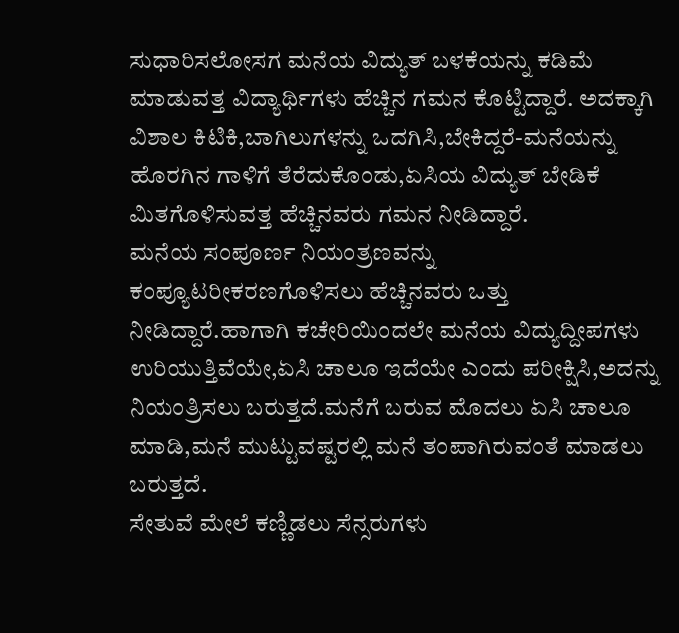ಸುಧಾರಿಸಲೋಸಗ ಮನೆಯ ವಿದ್ಯುತ್ ಬಳಕೆಯನ್ನು ಕಡಿಮೆ ಮಾಡುವತ್ತ ವಿದ್ಯಾರ್ಥಿಗಳು ಹೆಚ್ಚಿನ ಗಮನ ಕೊಟ್ಟಿದ್ದಾರೆ. ಅದಕ್ಕಾಗಿ ವಿಶಾಲ ಕಿಟಿಕಿ,ಬಾಗಿಲುಗಳನ್ನು ಒದಗಿಸಿ,ಬೇಕಿದ್ದರೆ-ಮನೆಯನ್ನು ಹೊರಗಿನ ಗಾಳಿಗೆ ತೆರೆದುಕೊಂಡು,ಏಸಿಯ ವಿದ್ಯುತ್ ಬೇಡಿಕೆ ಮಿತಗೊಳಿಸುವತ್ತ ಹೆಚ್ಚಿನವರು ಗಮನ ನೀಡಿದ್ದಾರೆ.
ಮನೆಯ ಸಂಪೂರ್ಣ ನಿಯಂತ್ರಣವನ್ನು ಕಂಪ್ಯೂಟರೀಕರಣಗೊಳಿಸಲು ಹೆಚ್ಚಿನವರು ಒತ್ತು ನೀಡಿದ್ದಾರೆ.ಹಾಗಾಗಿ ಕಚೇರಿಯಿಂದಲೇ ಮನೆಯ ವಿದ್ಯುದ್ದೀಪಗಳು ಉರಿಯುತ್ತಿವೆಯೇ,ಏಸಿ ಚಾಲೂ ಇದೆಯೇ ಎಂದು ಪರೀಕ್ಷಿಸಿ,ಅದನ್ನು ನಿಯಂತ್ರಿಸಲು ಬರುತ್ತದೆ.ಮನೆಗೆ ಬರುವ ಮೊದಲು ಏಸಿ ಚಾಲೂ ಮಾಡಿ,ಮನೆ ಮುಟ್ಟುವಷ್ಟರಲ್ಲಿ ಮನೆ ತಂಪಾಗಿರುವಂತೆ ಮಾಡಲು ಬರುತ್ತದೆ.
ಸೇತುವೆ ಮೇಲೆ ಕಣ್ಣಿಡಲು ಸೆನ್ಸರುಗಳು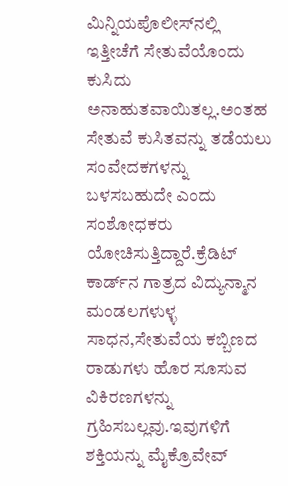ಮಿನ್ನಿಯಪೊಲೀಸ್‍ನಲ್ಲಿ ಇತ್ತೀಚೆಗೆ ಸೇತುವೆಯೊಂದು ಕುಸಿದು ಅನಾಹುತವಾಯಿತಲ್ಲ.ಅಂತಹ ಸೇತುವೆ ಕುಸಿತವನ್ನು ತಡೆಯಲು ಸಂವೇದಕಗಳನ್ನು ಬಳಸಬಹುದೇ ಎಂದು ಸಂಶೋಧಕರು ಯೋಚಿಸುತ್ತಿದ್ದಾರೆ.ಕ್ರೆಡಿಟ್ ಕಾರ್ಡ್‍ನ ಗಾತ್ರದ ವಿದ್ಯುನ್ಮಾನ ಮಂಡಲಗಳುಳ್ಳ ಸಾಧನ,ಸೇತುವೆಯ ಕಬ್ಬಿಣದ ರಾಡುಗಳು ಹೊರ ಸೂಸುವ ವಿಕಿರಣಗಳನ್ನು ಗ್ರಹಿಸಬಲ್ಲವು.ಇವುಗಳಿಗೆ ಶಕ್ತಿಯನ್ನು ಮೈಕ್ರೊವೇವ್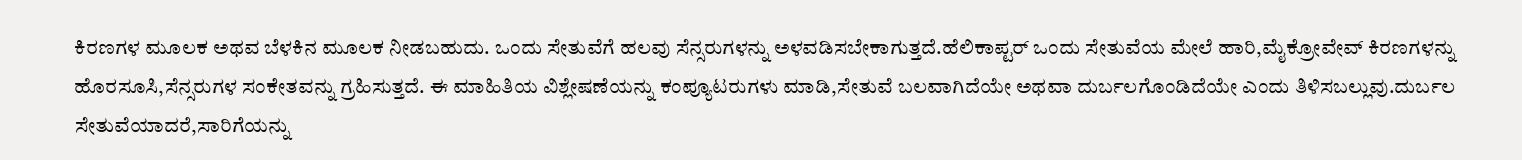ಕಿರಣಗಳ ಮೂಲಕ ಅಥವ ಬೆಳಕಿನ ಮೂಲಕ ನೀಡಬಹುದು. ಒಂದು ಸೇತುವೆಗೆ ಹಲವು ಸೆನ್ಸರುಗಳನ್ನು ಅಳವಡಿಸಬೇಕಾಗುತ್ತದೆ.ಹೆಲಿಕಾಪ್ಟರ್ ಒಂದು ಸೇತುವೆಯ ಮೇಲೆ ಹಾರಿ,ಮೈಕ್ರೋವೇವ್ ಕಿರಣಗಳನ್ನು ಹೊರಸೂಸಿ,ಸೆನ್ಸರುಗಳ ಸಂಕೇತವನ್ನು ಗ್ರಹಿಸುತ್ತದೆ. ಈ ಮಾಹಿತಿಯ ವಿಶ್ಲೇಷಣೆಯನ್ನು ಕಂಪ್ಯೂಟರುಗಳು ಮಾಡಿ,ಸೇತುವೆ ಬಲವಾಗಿದೆಯೇ ಅಥವಾ ದುರ್ಬಲಗೊಂಡಿದೆಯೇ ಎಂದು ತಿಳಿಸಬಲ್ಲುವು.ದುರ್ಬಲ ಸೇತುವೆಯಾದರೆ,ಸಾರಿಗೆಯನ್ನು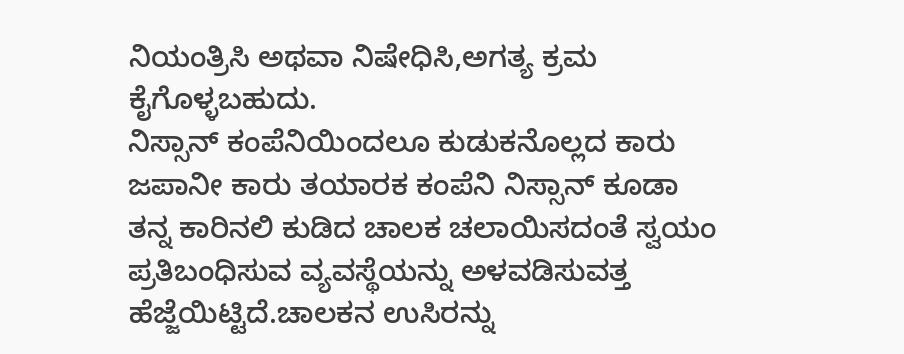ನಿಯಂತ್ರಿಸಿ ಅಥವಾ ನಿಷೇಧಿಸಿ,ಅಗತ್ಯ ಕ್ರಮ ಕೈಗೊಳ್ಳಬಹುದು.
ನಿಸ್ಸಾನ್ ಕಂಪೆನಿಯಿಂದಲೂ ಕುಡುಕನೊಲ್ಲದ ಕಾರು
ಜಪಾನೀ ಕಾರು ತಯಾರಕ ಕಂಪೆನಿ ನಿಸ್ಸಾನ್ ಕೂಡಾ ತನ್ನ ಕಾರಿನಲಿ ಕುಡಿದ ಚಾಲಕ ಚಲಾಯಿಸದಂತೆ ಸ್ವಯಂ ಪ್ರತಿಬಂಧಿಸುವ ವ್ಯವಸ್ಥೆಯನ್ನು ಅಳವಡಿಸುವತ್ತ ಹೆಜ್ಜೆಯಿಟ್ಟಿದೆ.ಚಾಲಕನ ಉಸಿರನ್ನು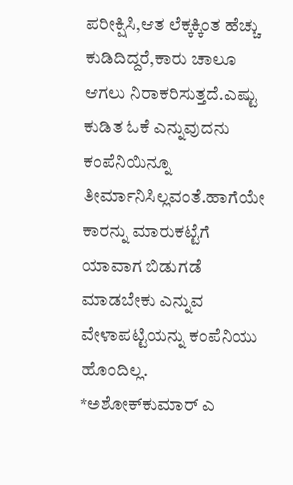ಪರೀಕ್ಷಿಸಿ,ಆತ ಲೆಕ್ಕಕ್ಕಿಂತ ಹೆಚ್ಚು ಕುಡಿದಿದ್ದರೆ,ಕಾರು ಚಾಲೂ ಆಗಲು ನಿರಾಕರಿಸುತ್ತದೆ.ಎಷ್ಟು ಕುಡಿತ ಓಕೆ ಎನ್ನುವುದನು ಕಂಪೆನಿಯಿನ್ನೂ ತೀರ್ಮಾನಿಸಿಲ್ಲವಂತೆ.ಹಾಗೆಯೇ ಕಾರನ್ನು ಮಾರುಕಟ್ಟೆಗೆ ಯಾವಾಗ ಬಿಡುಗಡೆ ಮಾಡಬೇಕು ಎನ್ನುವ ವೇಳಾಪಟ್ಟಿಯನ್ನು ಕಂಪೆನಿಯು ಹೊಂದಿಲ್ಲ.
*ಅಶೋಕ್‍ಕುಮಾರ್ ಎ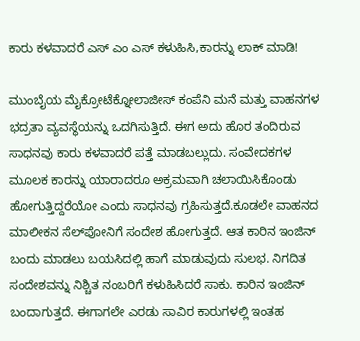ಕಾರು ಕಳವಾದರೆ ಎಸ್ ಎಂ ಎಸ್ ಕಳುಹಿಸಿ,ಕಾರನ್ನು ಲಾಕ್ ಮಾಡಿ!

ಮುಂಬೈಯ ಮೈಕ್ರೋಟೆಕ್ನೋಲಾಜೀಸ್ ಕಂಪೆನಿ ಮನೆ ಮತ್ತು ವಾಹನಗಳ ಭದ್ರತಾ ವ್ಯವಸ್ಥೆಯನ್ನು ಒದಗಿಸುತ್ತಿದೆ. ಈಗ ಅದು ಹೊರ ತಂದಿರುವ ಸಾಧನವು ಕಾರು ಕಳವಾದರೆ ಪತ್ತೆ ಮಾಡಬಲ್ಲುದು. ಸಂವೇದಕಗಳ ಮೂಲಕ ಕಾರನ್ನು ಯಾರಾದರೂ ಅಕ್ರಮವಾಗಿ ಚಲಾಯಿಸಿಕೊಂಡು ಹೋಗುತ್ತಿದ್ದರೆಯೋ ಎಂದು ಸಾಧನವು ಗ್ರಹಿಸುತ್ತದೆ.ಕೂಡಲೇ ವಾಹನದ ಮಾಲೀಕನ ಸೆಲ್‍ಪೋನಿಗೆ ಸಂದೇಶ ಹೋಗುತ್ತದೆ. ಆತ ಕಾರಿನ ಇಂಜಿನ್ ಬಂದು ಮಾಡಲು ಬಯಸಿದಲ್ಲಿ ಹಾಗೆ ಮಾಡುವುದು ಸುಲಭ. ನಿಗದಿತ ಸಂದೇಶವನ್ನು ನಿಶ್ಚಿತ ನಂಬರಿಗೆ ಕಳುಹಿಸಿದರೆ ಸಾಕು. ಕಾರಿನ ಇಂಜಿನ್ ಬಂದಾಗುತ್ತದೆ. ಈಗಾಗಲೇ ಎರಡು ಸಾವಿರ ಕಾರುಗಳಲ್ಲಿ ಇಂತಹ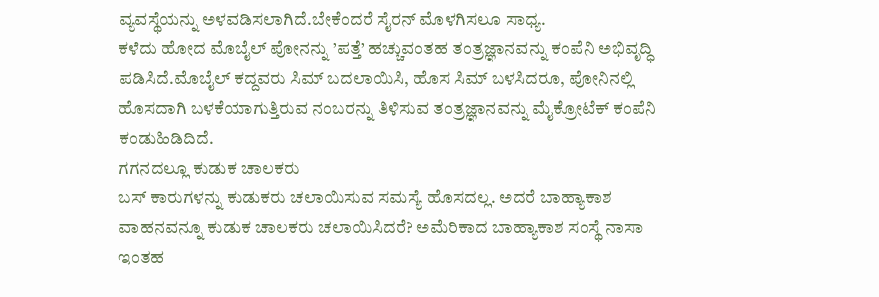ವ್ಯವಸ್ಥೆಯನ್ನು ಅಳವಡಿಸಲಾಗಿದೆ.ಬೇಕೆಂದರೆ ಸೈರನ್ ಮೊಳಗಿಸಲೂ ಸಾಧ್ಯ.
ಕಳೆದು ಹೋದ ಮೊಬೈಲ್ ಪೋನನ್ನು ’ಪತ್ತೆ’ ಹಚ್ಚುವಂತಹ ತಂತ್ರಜ್ಞಾನವನ್ನು ಕಂಪೆನಿ ಅಭಿವೃದ್ಧಿ ಪಡಿಸಿದೆ.ಮೊಬೈಲ್ ಕದ್ದವರು ಸಿಮ್ ಬದಲಾಯಿಸಿ, ಹೊಸ ಸಿಮ್ ಬಳಸಿದರೂ, ಪೋನಿನಲ್ಲಿ ಹೊಸದಾಗಿ ಬಳಕೆಯಾಗುತ್ತಿರುವ ನಂಬರನ್ನು ತಿಳಿಸುವ ತಂತ್ರಜ್ಞಾನವನ್ನು ಮೈಕ್ರೋಟೆಕ್ ಕಂಪೆನಿ ಕಂಡುಹಿಡಿದಿದೆ.
ಗಗನದಲ್ಲೂ ಕುಡುಕ ಚಾಲಕರು
ಬಸ್ ಕಾರುಗಳನ್ನು ಕುಡುಕರು ಚಲಾಯಿಸುವ ಸಮಸ್ಯೆ ಹೊಸದಲ್ಲ. ಅದರೆ ಬಾಹ್ಯಾಕಾಶ ವಾಹನವನ್ನೂ ಕುಡುಕ ಚಾಲಕರು ಚಲಾಯಿಸಿದರೆ? ಅಮೆರಿಕಾದ ಬಾಹ್ಯಾಕಾಶ ಸಂಸ್ಥೆ ನಾಸಾ ಇಂತಹ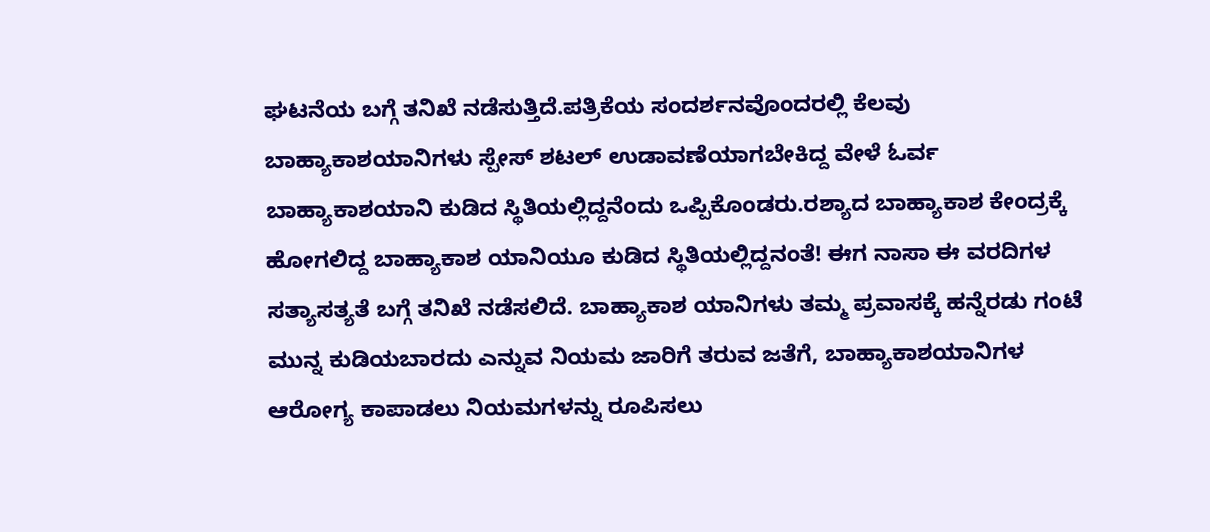ಘಟನೆಯ ಬಗ್ಗೆ ತನಿಖೆ ನಡೆಸುತ್ತಿದೆ.ಪತ್ರಿಕೆಯ ಸಂದರ್ಶನವೊಂದರಲ್ಲಿ ಕೆಲವು ಬಾಹ್ಯಾಕಾಶಯಾನಿಗಳು ಸ್ಪೇಸ್ ಶಟಲ್ ಉಡಾವಣೆಯಾಗಬೇಕಿದ್ದ ವೇಳೆ ಓರ್ವ ಬಾಹ್ಯಾಕಾಶಯಾನಿ ಕುಡಿದ ಸ್ಥಿತಿಯಲ್ಲಿದ್ದನೆಂದು ಒಪ್ಪಿಕೊಂಡರು.ರಶ್ಯಾದ ಬಾಹ್ಯಾಕಾಶ ಕೇಂದ್ರಕ್ಕೆ ಹೋಗಲಿದ್ದ ಬಾಹ್ಯಾಕಾಶ ಯಾನಿಯೂ ಕುಡಿದ ಸ್ಥಿತಿಯಲ್ಲಿದ್ದನಂತೆ! ಈಗ ನಾಸಾ ಈ ವರದಿಗಳ ಸತ್ಯಾಸತ್ಯತೆ ಬಗ್ಗೆ ತನಿಖೆ ನಡೆಸಲಿದೆ. ಬಾಹ್ಯಾಕಾಶ ಯಾನಿಗಳು ತಮ್ಮ ಪ್ರವಾಸಕ್ಕೆ ಹನ್ನೆರಡು ಗಂಟೆ ಮುನ್ನ ಕುಡಿಯಬಾರದು ಎನ್ನುವ ನಿಯಮ ಜಾರಿಗೆ ತರುವ ಜತೆಗೆ, ಬಾಹ್ಯಾಕಾಶಯಾನಿಗಳ ಆರೋಗ್ಯ ಕಾಪಾಡಲು ನಿಯಮಗಳನ್ನು ರೂಪಿಸಲು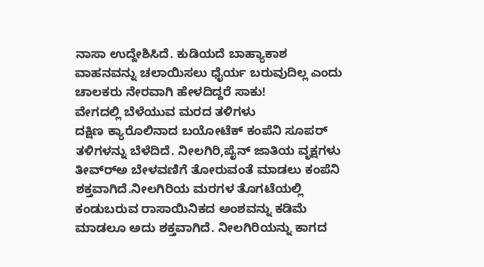ನಾಸಾ ಉದ್ದೇಶಿಸಿದೆ. ಕುಡಿಯದೆ ಬಾಹ್ಯಾಕಾಶ ವಾಹನವನ್ನು ಚಲಾಯಿಸಲು ಧೈರ್ಯ ಬರುವುದಿಲ್ಲ ಎಂದು ಚಾಲಕರು ನೇರವಾಗಿ ಹೇಳದಿದ್ದರೆ ಸಾಕು!
ವೇಗದಲ್ಲಿ ಬೆಳೆಯುವ ಮರದ ತಳಿಗಳು
ದಕ್ಷಿಣ ಕ್ಯಾರೊಲಿನಾದ ಬಯೋಟೆಕ್ ಕಂಪೆನಿ ಸೂಪರ್ ತಳಿಗಳನ್ನು ಬೆಳೆದಿದೆ. ನೀಲಗಿರಿ,ಪೈನ್ ಜಾತಿಯ ವೃಕ್ಷಗಳು ತೀವ್ರ್‍ಅ ಬೇಳವಣಿಗೆ ತೋರುವಂತೆ ಮಾಡಲು ಕಂಪೆನಿ ಶಕ್ತವಾಗಿದೆ.ನೀಲಗಿರಿಯ ಮರಗಳ ತೊಗಟೆಯಲ್ಲಿ ಕಂಡುಬರುವ ರಾಸಾಯಿನಿಕದ ಅಂಶವನ್ನು ಕಡಿಮೆ ಮಾಡಲೂ ಅದು ಶಕ್ತವಾಗಿದೆ. ನೀಲಗಿರಿಯನ್ನು ಕಾಗದ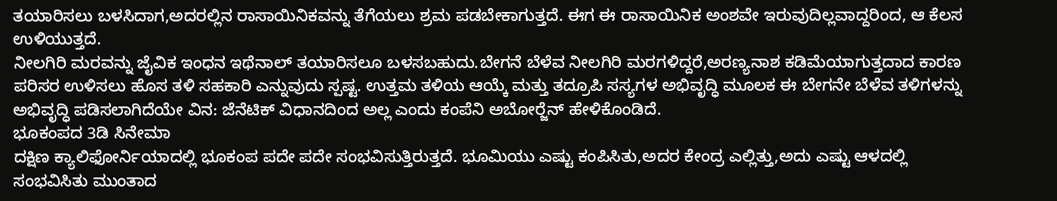ತಯಾರಿಸಲು ಬಳಸಿದಾಗ,ಅದರಲ್ಲಿನ ರಾಸಾಯಿನಿಕವನ್ನು ತೆಗೆಯಲು ಶ್ರಮ ಪಡಬೇಕಾಗುತ್ತದೆ. ಈಗ ಈ ರಾಸಾಯಿನಿಕ ಅಂಶವೇ ಇರುವುದಿಲ್ಲವಾದ್ದರಿಂದ, ಆ ಕೆಲಸ ಉಳಿಯುತ್ತದೆ.
ನೀಲಗಿರಿ ಮರವನ್ನು ಜೈವಿಕ ಇಂಧನ ಇಥೆನಾಲ್ ತಯಾರಿಸಲೂ ಬಳಸಬಹುದು.ಬೇಗನೆ ಬೆಳೆವ ನೀಲಗಿರಿ ಮರಗಳಿದ್ದರೆ,ಅರಣ್ಯನಾಶ ಕಡಿಮೆಯಾಗುತ್ತದಾದ ಕಾರಣ ಪರಿಸರ ಉಳಿಸಲು ಹೊಸ ತಳಿ ಸಹಕಾರಿ ಎನ್ನುವುದು ಸ್ಪಷ್ಟ. ಉತ್ತಮ ತಳಿಯ ಆಯ್ಕೆ ಮತ್ತು ತದ್ರೂಪಿ ಸಸ್ಯಗಳ ಅಭಿವೃದ್ಧಿ ಮೂಲಕ ಈ ಬೇಗನೇ ಬೆಳೆವ ತಳಿಗಳನ್ನು ಅಭಿವೃದ್ಧಿ ಪಡಿಸಲಾಗಿದೆಯೇ ವಿನ: ಜೆನೆಟಿಕ್ ವಿಧಾನದಿಂದ ಅಲ್ಲ ಎಂದು ಕಂಪೆನಿ ಅಬೋರ್‍ಜೆನ್ ಹೇಳಿಕೊಂಡಿದೆ.
ಭೂಕಂಪದ 3ಡಿ ಸಿನೇಮಾ
ದಕ್ಷಿಣ ಕ್ಯಾಲಿಫೋರ್ನಿಯಾದಲ್ಲಿ ಭೂಕಂಪ ಪದೇ ಪದೇ ಸಂಭವಿಸುತ್ತಿರುತ್ತದೆ. ಭೂಮಿಯು ಎಷ್ಟು ಕಂಪಿಸಿತು,ಅದರ ಕೇಂದ್ರ ಎಲ್ಲಿತ್ತು,ಅದು ಎಷ್ಟು ಆಳದಲ್ಲಿ ಸಂಭವಿಸಿತು ಮುಂತಾದ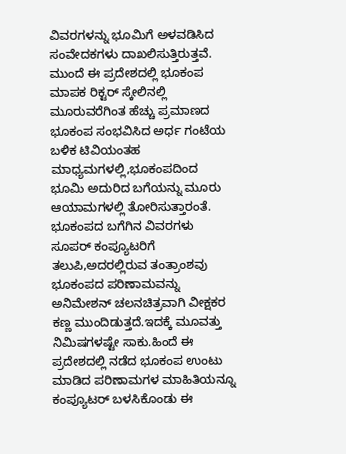ವಿವರಗಳನ್ನು ಭೂಮಿಗೆ ಅಳವಡಿಸಿದ ಸಂವೇದಕಗಳು ದಾಖಲಿಸುತ್ತಿರುತ್ತವೆ. ಮುಂದೆ ಈ ಪ್ರದೇಶದಲ್ಲಿ ಭೂಕಂಪ ಮಾಪಕ ರಿಕ್ಟರ್ ಸ್ಕೇಲಿನಲ್ಲಿ ಮೂರುವರೆಗಿಂತ ಹೆಚ್ಚು ಪ್ರಮಾಣದ ಭೂಕಂಪ ಸಂಭವಿಸಿದ ಅರ್ಧ ಗಂಟೆಯ ಬಳಿಕ ಟಿವಿಯಂತಹ ಮಾಧ್ಯಮಗಳಲ್ಲಿ,ಭೂಕಂಪದಿಂದ ಭೂಮಿ ಅದುರಿದ ಬಗೆಯನ್ನು ಮೂರು ಆಯಾಮಗಳಲ್ಲಿ ತೋರಿಸುತ್ತಾರಂತೆ. ಭೂಕಂಪದ ಬಗೆಗಿನ ವಿವರಗಳು ಸೂಪರ್ ಕಂಪ್ಯೂಟರಿಗೆ ತಲುಪಿ,ಅದರಲ್ಲಿರುವ ತಂತ್ರಾಂಶವು ಭೂಕಂಪದ ಪರಿಣಾಮವನ್ನು ಅನಿಮೇಶನ್ ಚಲನಚಿತ್ರವಾಗಿ ವೀಕ್ಷಕರ ಕಣ್ಣ ಮುಂದಿಡುತ್ತದೆ.ಇದಕ್ಕೆ ಮೂವತ್ತು ನಿಮಿಷಗಳಷ್ಟೇ ಸಾಕು.ಹಿಂದೆ ಈ ಪ್ರದೇಶದಲ್ಲಿ ನಡೆದ ಭೂಕಂಪ ಉಂಟು ಮಾಡಿದ ಪರಿಣಾಮಗಳ ಮಾಹಿತಿಯನ್ನೂ ಕಂಪ್ಯೂಟರ್ ಬಳಸಿಕೊಂಡು ಈ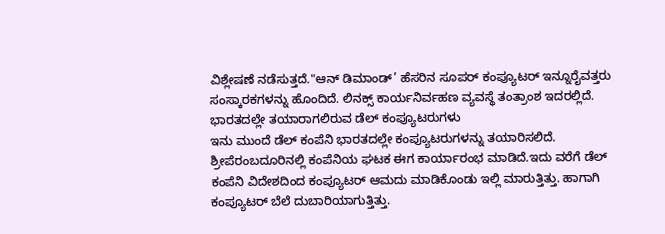ವಿಶ್ಲೇಷಣೆ ನಡೆಸುತ್ತದೆ."ಆನ್ ಡಿಮಾಂಡ್’ ಹೆಸರಿನ ಸೂಪರ್ ಕಂಪ್ಯೂಟರ್ ಇನ್ನೂರೈವತ್ತರು ಸಂಸ್ಕಾರಕಗಳನ್ನು ಹೊಂದಿದೆ. ಲಿನಕ್ಸ್ ಕಾರ್ಯನಿರ್ವಹಣ ವ್ಯವಸ್ಥೆ ತಂತ್ರಾಂಶ ಇದರಲ್ಲಿದೆ.
ಭಾರತದಲ್ಲೇ ತಯಾರಾಗಲಿರುವ ಡೆಲ್ ಕಂಪ್ಯೂಟರುಗಳು
ಇನು ಮುಂದೆ ಡೆಲ್ ಕಂಪೆನಿ ಭಾರತದಲ್ಲೇ ಕಂಪ್ಯೂಟರುಗಳನ್ನು ತಯಾರಿಸಲಿದೆ. ಶ್ರೀಪೆರಂಬದೂರಿನಲ್ಲಿ ಕಂಪೆನಿಯ ಘಟಕ ಈಗ ಕಾರ್ಯಾರಂಭ ಮಾಡಿದೆ.ಇದು ವರೆಗೆ ಡೆಲ್ ಕಂಪೆನಿ ವಿದೇಶದಿಂದ ಕಂಪ್ಯೂಟರ್ ಆಮದು ಮಾಡಿಕೊಂಡು ಇಲ್ಲಿ ಮಾರುತ್ತಿತ್ತು. ಹಾಗಾಗಿ ಕಂಪ್ಯೂಟರ್ ಬೆಲೆ ದುಬಾರಿಯಾಗುತ್ತಿತ್ತು.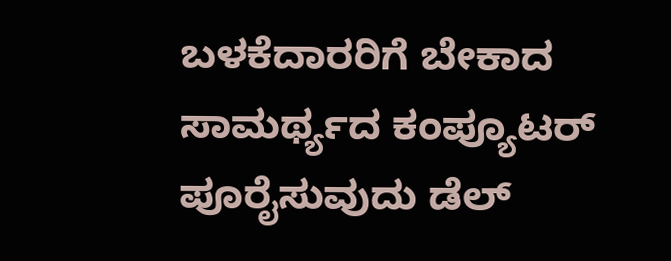ಬಳಕೆದಾರರಿಗೆ ಬೇಕಾದ ಸಾಮರ್ಥ್ಯದ ಕಂಪ್ಯೂಟರ್ ಪೂರೈಸುವುದು ಡೆಲ್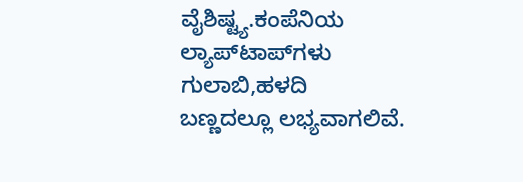ವೈಶಿಷ್ಟ್ಯ.ಕಂಪೆನಿಯ ಲ್ಯಾಪ್‌ಟಾಪ್‍ಗಳು ಗುಲಾಬಿ,ಹಳದಿ ಬಣ್ಣದಲ್ಲೂ ಲಭ್ಯವಾಗಲಿವೆ.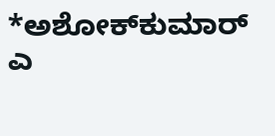*ಅಶೋಕ್‍ಕುಮಾರ್ ಎ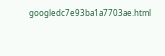googledc7e93ba1a7703ae.html